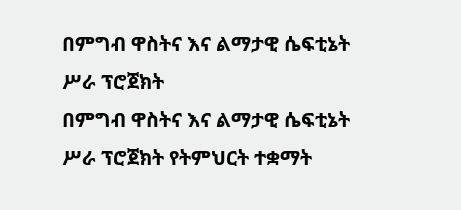በምግብ ዋስትና እና ልማታዊ ሴፍቲኔት ሥራ ፕሮጀክት
በምግብ ዋስትና እና ልማታዊ ሴፍቲኔት ሥራ ፕሮጀክት የትምህርት ተቋማት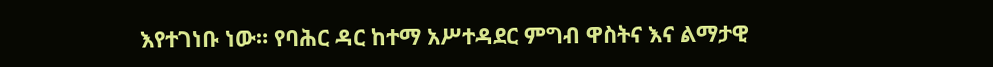እየተገነቡ ነው። የባሕር ዳር ከተማ አሥተዳደር ምግብ ዋስትና እና ልማታዊ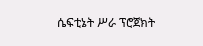ሴፍቲኔት ሥራ ፕሮጀክት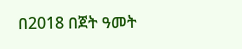በ2018 በጀት ዓመት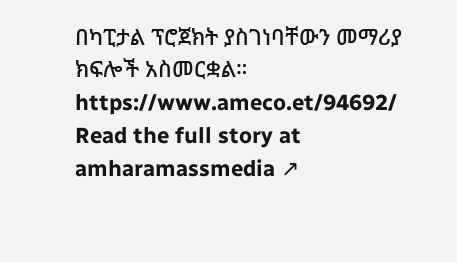በካፒታል ፕሮጀክት ያስገነባቸውን መማሪያ ክፍሎች አስመርቋል። https://www.ameco.et/94692/
Read the full story at amharamassmedia ↗